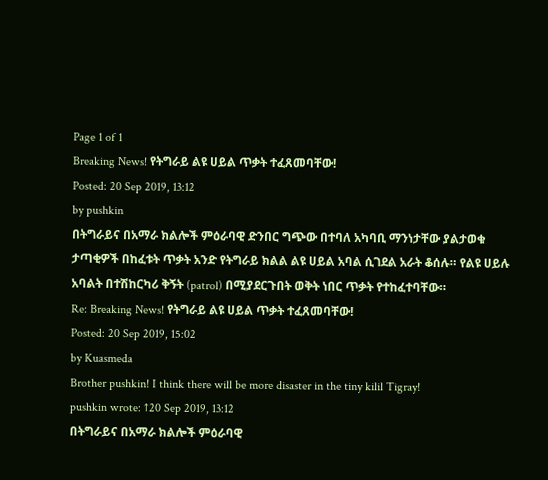Page 1 of 1
Breaking News! የትግራይ ልዩ ሀይል ጥቃት ተፈጸመባቸው!
Posted: 20 Sep 2019, 13:12
by pushkin
በትግራይና በአማራ ክልሎች ምዕራባዊ ድንበር ግጭው በተባለ አካባቢ ማንነታቸው ያልታወቁ ታጣቂዎች በከፈቱት ጥቃት አንድ የትግራይ ክልል ልዩ ሀይል አባል ሲገደል አራት ቆሰሉ። የልዩ ሀይሉ አባልት በተሽከርካሪ ቅኝት (patrol) በሚያደርጉበት ወቅት ነበር ጥቃት የተከፈተባቸው።
Re: Breaking News! የትግራይ ልዩ ሀይል ጥቃት ተፈጸመባቸው!
Posted: 20 Sep 2019, 15:02
by Kuasmeda
Brother pushkin! I think there will be more disaster in the tiny kilil Tigray!
pushkin wrote: ↑20 Sep 2019, 13:12
በትግራይና በአማራ ክልሎች ምዕራባዊ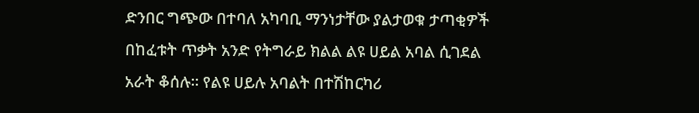ድንበር ግጭው በተባለ አካባቢ ማንነታቸው ያልታወቁ ታጣቂዎች በከፈቱት ጥቃት አንድ የትግራይ ክልል ልዩ ሀይል አባል ሲገደል አራት ቆሰሉ። የልዩ ሀይሉ አባልት በተሽከርካሪ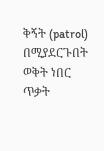ቅኝት (patrol) በሚያደርጉበት ወቅት ነበር ጥቃት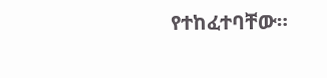የተከፈተባቸው።